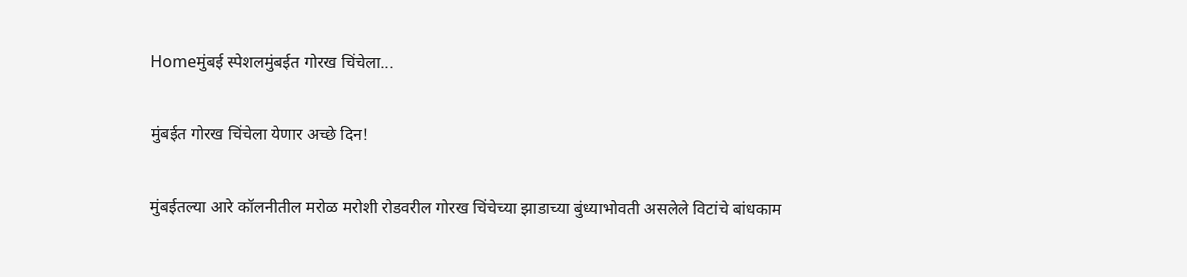Homeमुंबई स्पेशलमुंबईत गोरख चिंचेला...

मुंबईत गोरख चिंचेला येणार अच्छे दिन!

मुंबईतल्या आरे कॉलनीतील मरोळ मरोशी रोडवरील गोरख चिंचेच्या झाडाच्या बुंध्याभोवती असलेले विटांचे बांधकाम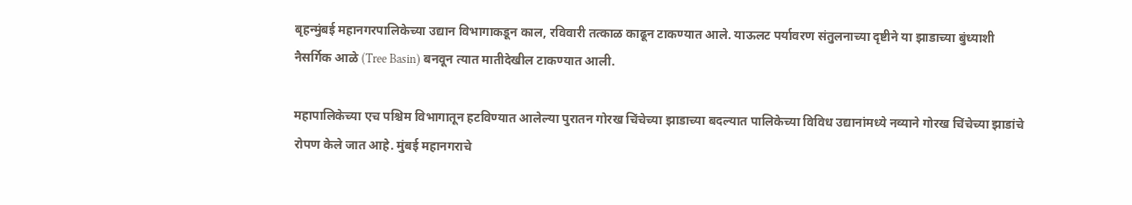बृहन्मुंबई महानगरपालिकेच्या उद्यान विभागाकडून काल, रविवारी तत्काळ काढून टाकण्यात आले. याऊलट पर्यावरण संतुलनाच्या दृष्टीने या झाडाच्या बुंध्याशी नैसर्गिक आळे (Tree Basin) बनवून त्यात मातीदेखील टाकण्यात आली.

महापालिकेच्या एच पश्चिम विभागातून हटविण्यात आलेल्या पुरातन गोरख चिंचेच्या झाडाच्या बदल्यात पालिकेच्या विविध उद्यानांमध्ये नव्याने गोरख चिंचेच्या झाडांचे रोपण केले जात आहे. मुंबई महानगराचे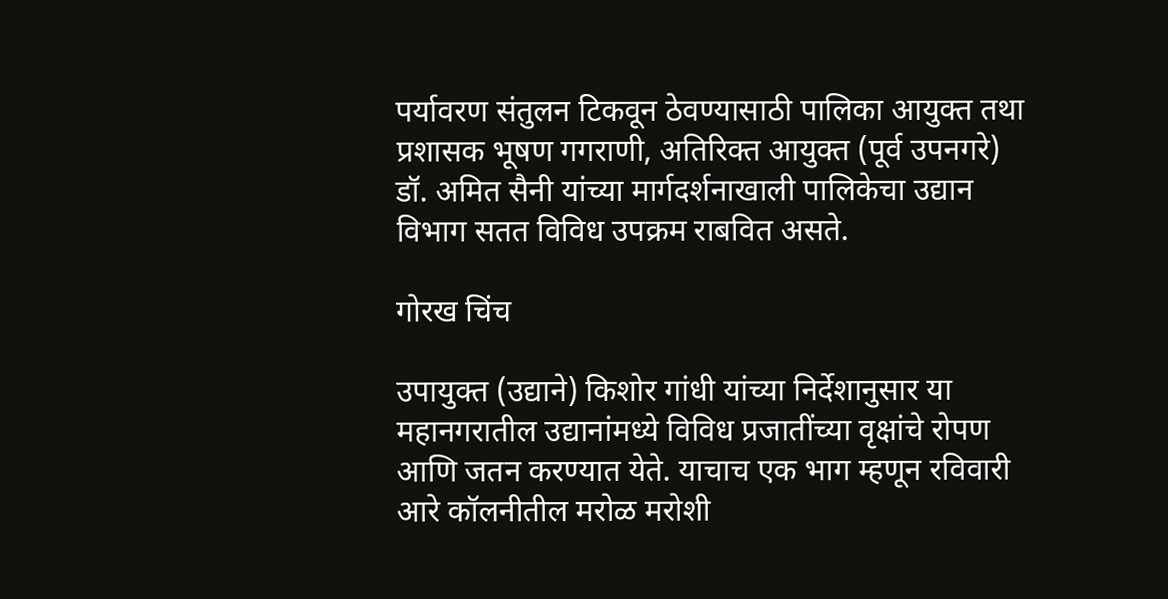पर्यावरण संतुलन टिकवून ठेवण्यासाठी पालिका आयुक्त तथा प्रशासक भूषण गगराणी, अतिरिक्त आयुक्त (पूर्व उपनगरे) डॉ. अमित सैनी यांच्या मार्गदर्शनाखाली पालिकेचा उद्यान विभाग सतत विविध उपक्रम राबवित असते.

गोरख चिंच

उपायुक्त (उद्याने) किशोर गांधी यांच्या निर्देशानुसार या महानगरातील उद्यानांमध्ये विविध प्रजातींच्या वृक्षांचे रोपण आणि जतन करण्यात येते. याचाच एक भाग म्हणून रविवारी आरे कॉलनीतील मरोळ मरोशी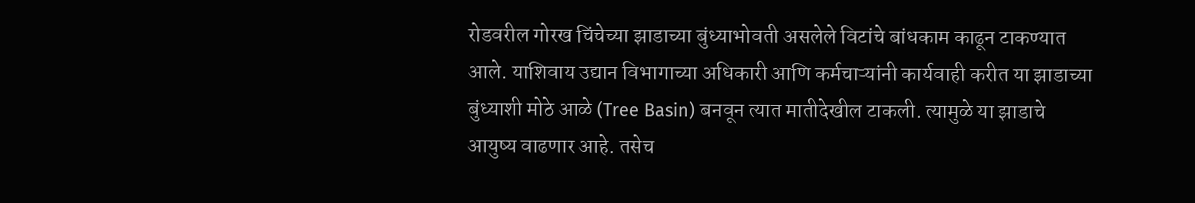रोडवरील गोरख चिंचेच्या झाडाच्या बुंध्याभोवती असलेले विटांचे बांधकाम काढून टाकण्यात आले. याशिवाय उद्यान विभागाच्या अधिकारी आणि कर्मचाऱ्यांनी कार्यवाही करीत या झाडाच्या बुंध्याशी मोठे आळे (Tree Basin) बनवून त्यात मातीदेखील टाकली. त्यामुळे या झाडाचे आयुष्य वाढणार आहे. तसेच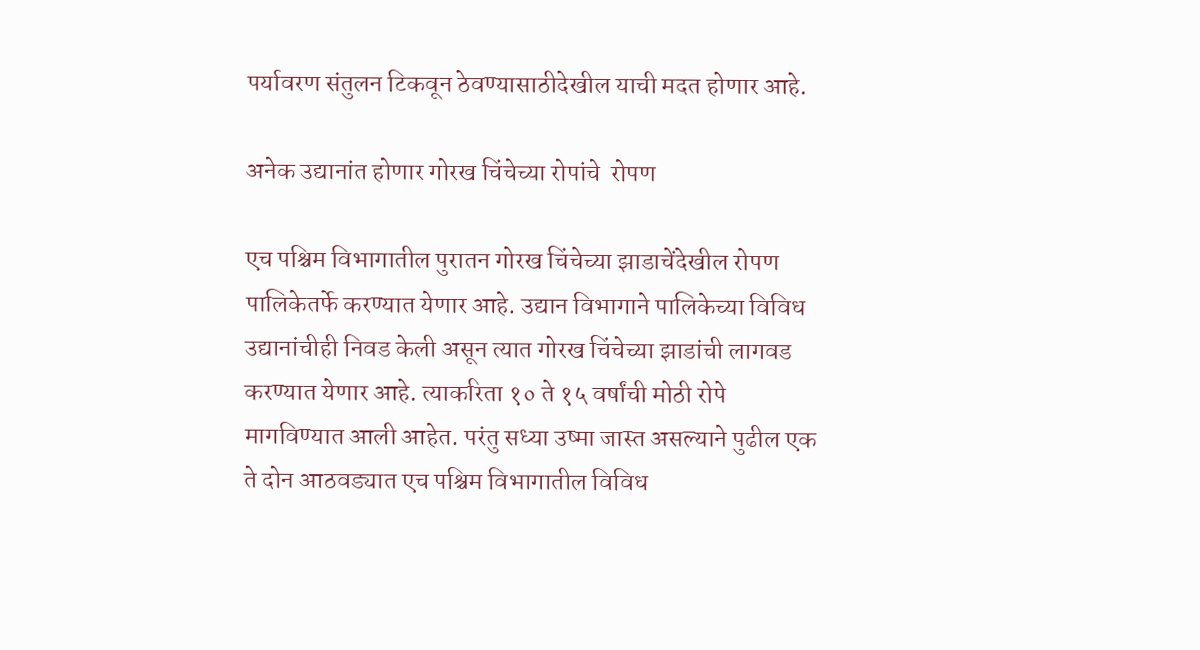पर्यावरण संतुलन टिकवून ठेवण्यासाठीदेखील याची मदत होणार आहे.

अनेक उद्यानांत होणार गोरख चिंचेच्या रोपांचे  रोपण

एच पश्चिम विभागातील पुरातन गोरख चिंचेच्या झाडाचेंदेखील रोपण पालिकेतर्फे करण्यात येणार आहे. उद्यान विभागाने पालिकेच्या विविध उद्यानांचीही निवड केली असून त्यात गोरख चिंचेच्या झाडांची लागवड करण्यात येणार आहे. त्याकरिता १० ते १५ वर्षांची मोठी रोपे मागविण्यात आली आहेत. परंतु सध्या उष्मा जास्त असल्याने पुढील एक ते दोन आठवड्यात एच पश्चिम विभागातील विविध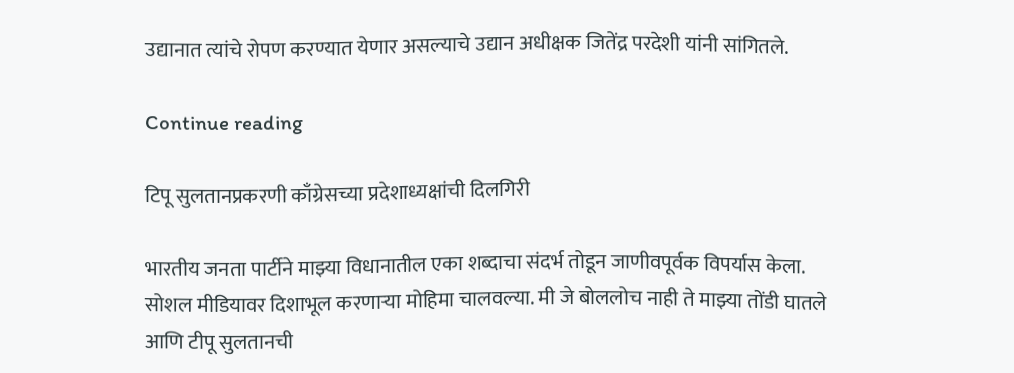उद्यानात त्यांचे रोपण करण्यात येणार असल्याचे उद्यान अधीक्षक जितेंद्र परदेशी यांनी सांगितले.

Continue reading

टिपू सुलतानप्रकरणी काँग्रेसच्या प्रदेशाध्यक्षांची दिलगिरी

भारतीय जनता पार्टीने माझ्या विधानातील एका शब्दाचा संदर्भ तोडून जाणीवपूर्वक विपर्यास केला. सोशल मीडियावर दिशाभूल करणाऱ्या मोहिमा चालवल्या. मी जे बोललोच नाही ते माझ्या तोंडी घातले आणि टीपू सुलतानची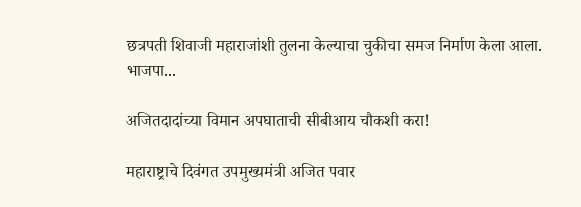छत्रपती शिवाजी महाराजांशी तुलना केल्याचा चुकीचा समज निर्माण केला आला. भाजपा...

अजितदादांच्या विमान अपघाताची सीबीआय चौकशी करा!

महाराष्ट्राचे दिवंगत उपमुख्यमंत्री अजित पवार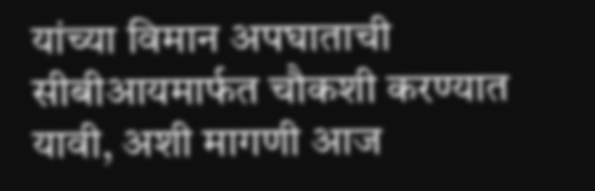यांच्या विमान अपघाताची सीबीआयमार्फत चौकशी करण्यात यावी, अशी मागणी आज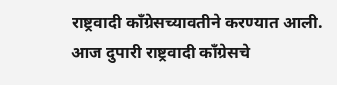राष्ट्रवादी काँग्रेसच्यावतीने करण्यात आली. आज दुपारी राष्ट्रवादी काँग्रेसचे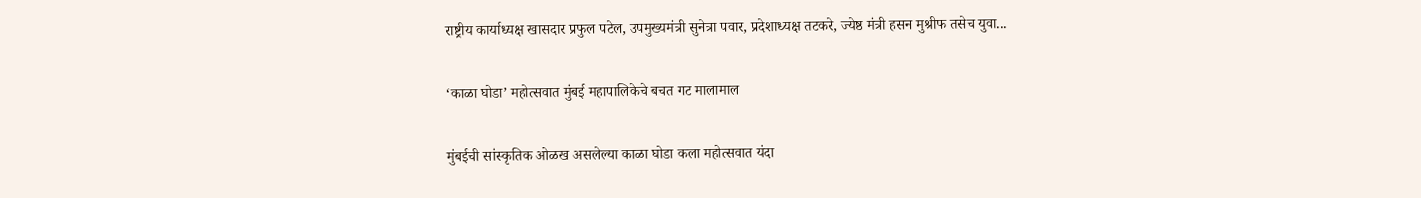राष्ट्रीय कार्याध्यक्ष खासदार प्रफुल पटेल, उपमुख्यमंत्री सुनेत्रा पवार, प्रदेशाध्यक्ष तटकरे, ज्येष्ठ मंत्री हसन मुश्रीफ तसेच युवा...

‘काळा घोडा’ महोत्सवात मुंबई महापालिकेचे बचत गट मालामाल

मुंबईची सांस्कृतिक ओळख असलेल्या काळा घोडा कला महोत्सवात यंदा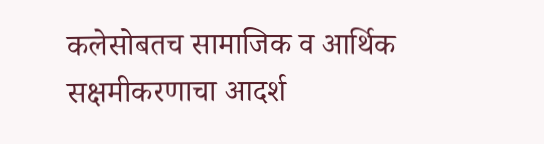कलेसोबतच सामाजिक व आर्थिक सक्षमीकरणाचा आदर्श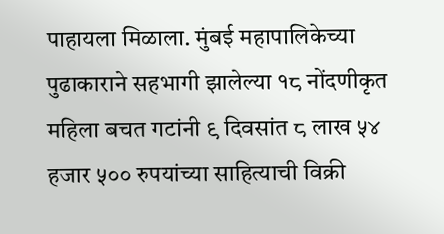पाहायला मिळाला. मुंबई महापालिकेच्या पुढाकाराने सहभागी झालेल्या १८ नोंदणीकृत महिला बचत गटांनी ९ दिवसांत ८ लाख ५४ हजार ५०० रुपयांच्या साहित्याची विक्री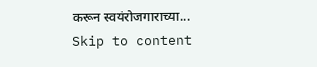करून स्वयंरोजगाराच्या...
Skip to content